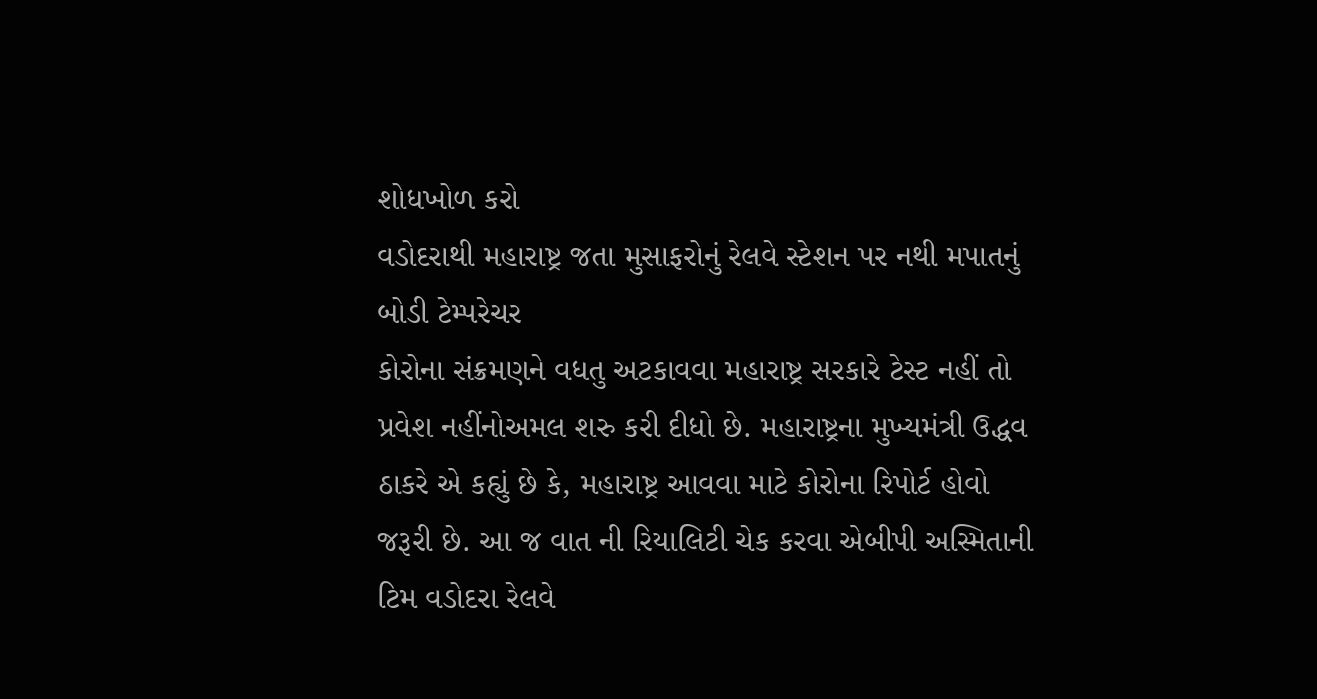શોધખોળ કરો
વડોદરાથી મહારાષ્ટ્ર જતા મુસાફરોનું રેલવે સ્ટેશન પર નથી મપાતનું બોડી ટેમ્પરેચર
કોરોના સંક્રમણને વધતુ અટકાવવા મહારાષ્ટ્ર સરકારે ટેસ્ટ નહીં તો પ્રવેશ નહીંનોઅમલ શરુ કરી દીધો છે. મહારાષ્ટ્રના મુખ્યમંત્રી ઉદ્ધવ ઠાકરે એ કહ્યું છે કે, મહારાષ્ટ્ર આવવા માટે કોરોના રિપોર્ટ હોવો જરૂરી છે. આ જ વાત ની રિયાલિટી ચેક કરવા એબીપી અસ્મિતાની ટિમ વડોદરા રેલવે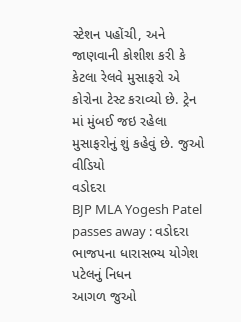સ્ટેશન પહોંચી, અને જાણવાની કોશીશ કરી કે કેટલા રેલવે મુસાફરો એ કોરોના ટેસ્ટ કરાવ્યો છે. ટ્રેન માં મુંબઈ જઇ રહેલા મુસાફરોનું શું કહેવું છે. જુઓ વીડિયો
વડોદરા
BJP MLA Yogesh Patel passes away : વડોદરા ભાજપના ધારાસભ્ય યોગેશ પટેલનું નિધન
આગળ જુઓ